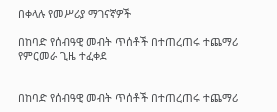በቀላሉ የመሥሪያ ማገናኛዎች

በከባድ የሰብዓዊ መብት ጥሰቶች በተጠረጠሩ ተጨማሪ የምርመራ ጊዜ ተፈቀደ


በከባድ የሰብዓዊ መብት ጥሰቶች በተጠረጠሩ ተጨማሪ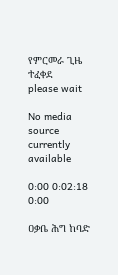የምርመራ ጊዜ ተፈቀደ
please wait

No media source currently available

0:00 0:02:18 0:00

ዐቃቤ ሕግ ከባድ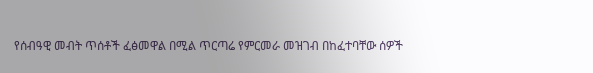የሰብዓዊ መብት ጥሰቶች ፈፅመዋል በሚል ጥርጣሬ የምርመራ መዝገብ በከፈተባቸው ሰዎች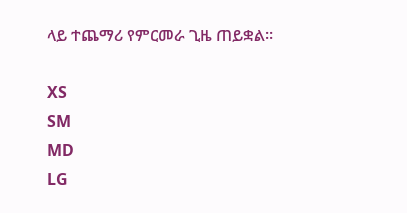ላይ ተጨማሪ የምርመራ ጊዜ ጠይቋል።

XS
SM
MD
LG